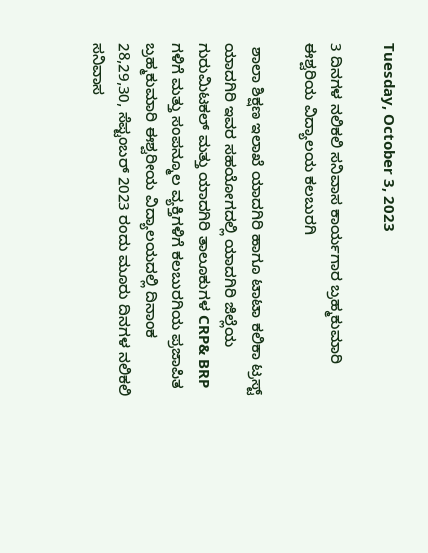Tuesday, October 3, 2023

3 ದಿನಗಳ ನಲಿಕಲಿ ಸನಿವಾಸ ಕಾರ್ಯಗಾರ ಬ್ರಹ್ಮಕುಮಾರಿ ಈಶ್ವರಿಯ ವಿದ್ಯಾಲಯ ಕಲಬುರಗಿ

 ಶಾಲಾ ಶಿಕ್ಷಣ ಇಲಾಖೆ ಯಾದಗಿರಿ ಹಾಗೂ ಟಾಟಾ ಕಲಿಕಾ ಟ್ರಸ್ಟ್ ಯಾದಗಿರಿ ಇವರ ಸಹಯೋಗದಲ್ಲಿ ಯಾದಗಿರಿ ಜಿಲ್ಲೆಯ ಗುರುಮಿಟಕಲ್ ಮತ್ತು ಯಾದಗಿರಿ ತಾಲೂಕುಗಳ CRP& BRP ಗಳಿಗೆ ಮತ್ತು ಸಂಪನ್ಮೂಲ ವ್ಯಕ್ತಿಗಳಿಗೆ ಕಲಬುರಗಿಯ ಪ್ರಜಾಪಿತ ಬ್ರಹ್ಮಕುಮಾರಿ ಈಶ್ವರೀಯ ವಿದ್ಯಾಲಯದಲ್ಲಿ ದಿನಾಂಕ 28,29,30, ಸೆಪ್ಟಂಬರ್ 2023 ರಂದು ಮೂರು ದಿನಗಳ ನಲಿಕಲಿ ಸನಿವಾಸ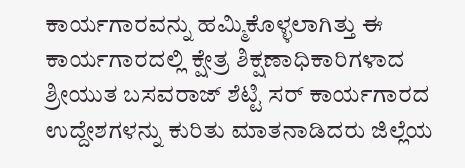ಕಾರ್ಯಗಾರವನ್ನು ಹಮ್ಮಿಕೊಳ್ಳಲಾಗಿತ್ತು ಈ ಕಾರ್ಯಗಾರದಲ್ಲಿ ಕ್ಷೇತ್ರ ಶಿಕ್ಷಣಾಧಿಕಾರಿಗಳಾದ ಶ್ರೀಯುತ ಬಸವರಾಜ್ ಶೆಟ್ಟಿ ಸರ್ ಕಾರ್ಯಗಾರದ ಉದ್ದೇಶಗಳನ್ನು ಕುರಿತು ಮಾತನಾಡಿದರು ಜಿಲ್ಲೆಯ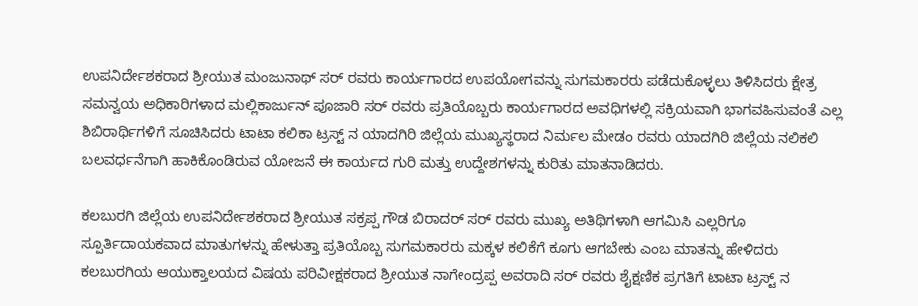ಉಪನಿರ್ದೇಶಕರಾದ ಶ್ರೀಯುತ ಮಂಜುನಾಥ್ ಸರ್ ರವರು ಕಾರ್ಯಗಾರದ ಉಪಯೋಗವನ್ನು ಸುಗಮಕಾರರು ಪಡೆದುಕೊಳ್ಳಲು ತಿಳಿಸಿದರು ಕ್ಷೇತ್ರ ಸಮನ್ವಯ ಅಧಿಕಾರಿಗಳಾದ ಮಲ್ಲಿಕಾರ್ಜುನ್ ಪೂಜಾರಿ ಸರ್ ರವರು ಪ್ರತಿಯೊಬ್ಬರು ಕಾರ್ಯಗಾರದ ಅವಧಿಗಳಲ್ಲಿ ಸಕ್ರಿಯವಾಗಿ ಭಾಗವಹಿಸುವಂತೆ ಎಲ್ಲ ಶಿಬಿರಾರ್ಥಿಗಳಿಗೆ ಸೂಚಿಸಿದರು ಟಾಟಾ ಕಲಿಕಾ ಟ್ರಸ್ಟ್ ನ ಯಾದಗಿರಿ ಜಿಲ್ಲೆಯ ಮುಖ್ಯಸ್ಥರಾದ ನಿರ್ಮಲ ಮೇಡಂ ರವರು ಯಾದಗಿರಿ ಜಿಲ್ಲೆಯ ನಲಿಕಲಿ ಬಲವರ್ಧನೆಗಾಗಿ ಹಾಕಿಕೊಂಡಿರುವ ಯೋಜನೆ ಈ ಕಾರ್ಯದ ಗುರಿ ಮತ್ತು ಉದ್ದೇಶಗಳನ್ನು ಕುರಿತು ಮಾತನಾಡಿದರು.

ಕಲಬುರಗಿ ಜಿಲ್ಲೆಯ ಉಪನಿರ್ದೇಶಕರಾದ ಶ್ರೀಯುತ ಸಕ್ರಪ್ಪ ಗೌಡ ಬಿರಾದರ್ ಸರ್ ರವರು ಮುಖ್ಯ ಅತಿಥಿಗಳಾಗಿ ಆಗಮಿಸಿ ಎಲ್ಲರಿಗೂ ಸ್ಪೂರ್ತಿದಾಯಕವಾದ ಮಾತುಗಳನ್ನು ಹೇಳುತ್ತಾ ಪ್ರತಿಯೊಬ್ಬ ಸುಗಮಕಾರರು ಮಕ್ಕಳ ಕಲಿಕೆಗೆ ಕೂಗು ಆಗಬೇಕು ಎಂಬ ಮಾತನ್ನು ಹೇಳಿದರು ಕಲಬುರಗಿಯ ಆಯುಕ್ತಾಲಯದ ವಿಷಯ ಪರಿವೀಕ್ಷಕರಾದ ಶ್ರೀಯುತ ನಾಗೇಂದ್ರಪ್ಪ ಅವರಾದಿ ಸರ್ ರವರು ಶೈಕ್ಷಣಿಕ ಪ್ರಗತಿಗೆ ಟಾಟಾ ಟ್ರಸ್ಟ್ ನ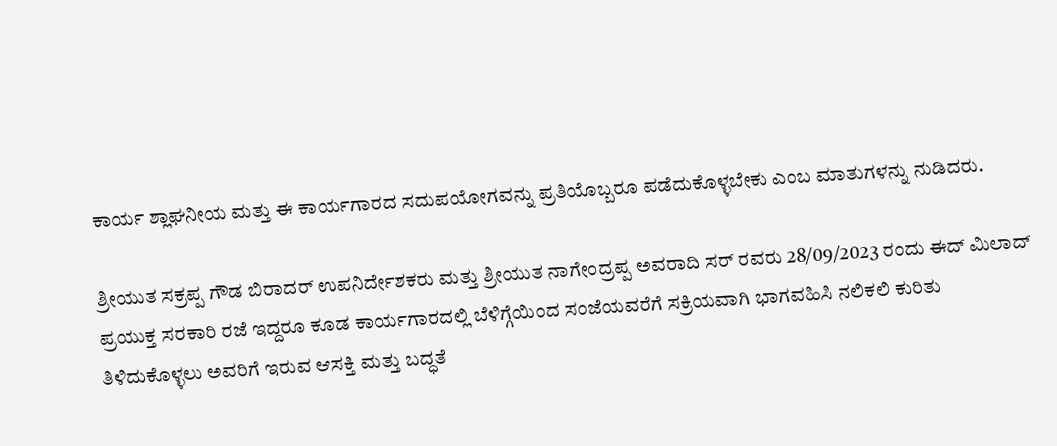ಕಾರ್ಯ ಶ್ಲಾಘನೀಯ ಮತ್ತು ಈ ಕಾರ್ಯಗಾರದ ಸದುಪಯೋಗವನ್ನು ಪ್ರತಿಯೊಬ್ಬರೂ ಪಡೆದುಕೊಳ್ಳಬೇಕು ಎಂಬ ಮಾತುಗಳನ್ನು ನುಡಿದರು.

ಶ್ರೀಯುತ ಸಕ್ರಪ್ಪ ಗೌಡ ಬಿರಾದರ್ ಉಪನಿರ್ದೇಶಕರು ಮತ್ತು ಶ್ರೀಯುತ ನಾಗೇಂದ್ರಪ್ಪ ಅವರಾದಿ ಸರ್ ರವರು 28/09/2023 ರಂದು ಈದ್ ಮಿಲಾದ್ ಪ್ರಯುಕ್ತ ಸರಕಾರಿ ರಜೆ ಇದ್ದರೂ ಕೂಡ ಕಾರ್ಯಗಾರದಲ್ಲಿ ಬೆಳಿಗ್ಗೆಯಿಂದ ಸಂಜೆಯವರೆಗೆ ಸಕ್ರಿಯವಾಗಿ ಭಾಗವಹಿಸಿ ನಲಿಕಲಿ ಕುರಿತು ತಿಳಿದುಕೊಳ್ಳಲು ಅವರಿಗೆ ಇರುವ ಆಸಕ್ತಿ ಮತ್ತು ಬದ್ಧತೆ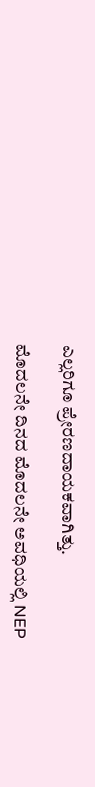ಎಲ್ಲರಿಗೂ ಪ್ರೇರಣದಾಯಕವಾಗಿತ್ತು.

ಮೊದಲನೇ ದಿನದ ಮೊದಲನೇ ಅವಧಿಯಲ್ಲಿ NEP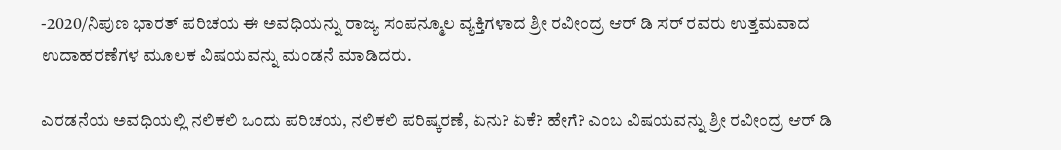-2020/ನಿಪುಣ ಭಾರತ್ ಪರಿಚಯ ಈ ಅವಧಿಯನ್ನು ರಾಜ್ಯ ಸಂಪನ್ಮೂಲ ವ್ಯಕ್ತಿಗಳಾದ ಶ್ರೀ ರವೀಂದ್ರ ಆರ್ ಡಿ ಸರ್ ರವರು ಉತ್ತಮವಾದ ಉದಾಹರಣೆಗಳ ಮೂಲಕ ವಿಷಯವನ್ನು ಮಂಡನೆ ಮಾಡಿದರು.

ಎರಡನೆಯ ಅವಧಿಯಲ್ಲಿ ನಲಿಕಲಿ ಒಂದು ಪರಿಚಯ, ನಲಿಕಲಿ ಪರಿಷ್ಕರಣೆ, ಏನು? ಏಕೆ? ಹೇಗೆ? ಎಂಬ ವಿಷಯವನ್ನು ಶ್ರೀ ರವೀಂದ್ರ ಆರ್ ಡಿ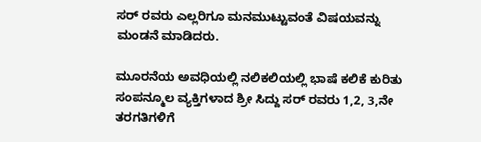ಸರ್ ರವರು ಎಲ್ಲರಿಗೂ ಮನಮುಟ್ಟುವಂತೆ ವಿಷಯವನ್ನು ಮಂಡನೆ ಮಾಡಿದರು.

ಮೂರನೆಯ ಅವಧಿಯಲ್ಲಿ ನಲಿಕಲಿಯಲ್ಲಿ ಭಾಷೆ ಕಲಿಕೆ ಕುರಿತು ಸಂಪನ್ಮೂಲ ವ್ಯಕ್ತಿಗಳಾದ ಶ್ರೀ ಸಿದ್ದು ಸರ್ ರವರು 1,2, 3,ನೇ ತರಗತಿಗಳಿಗೆ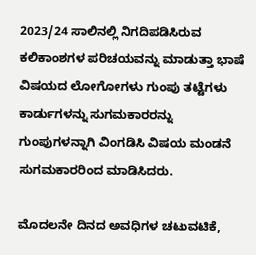2023/24 ಸಾಲಿನಲ್ಲಿ ನಿಗದಿಪಡಿಸಿರುವ ಕಲಿಕಾಂಶಗಳ ಪರಿಚಯವನ್ನು ಮಾಡುತ್ತಾ ಭಾಷೆ ವಿಷಯದ ಲೋಗೋಗಳು ಗುಂಪು ತಟ್ಟೆಗಳು ಕಾರ್ಡುಗಳನ್ನು ಸುಗಮಕಾರರನ್ನು ಗುಂಪುಗಳನ್ನಾಗಿ ವಿಂಗಡಿಸಿ ವಿಷಯ ಮಂಡನೆ ಸುಗಮಕಾರರಿಂದ ಮಾಡಿಸಿದರು.

ಮೊದಲನೇ ದಿನದ ಅವಧಿಗಳ ಚಟುವಟಿಕೆ,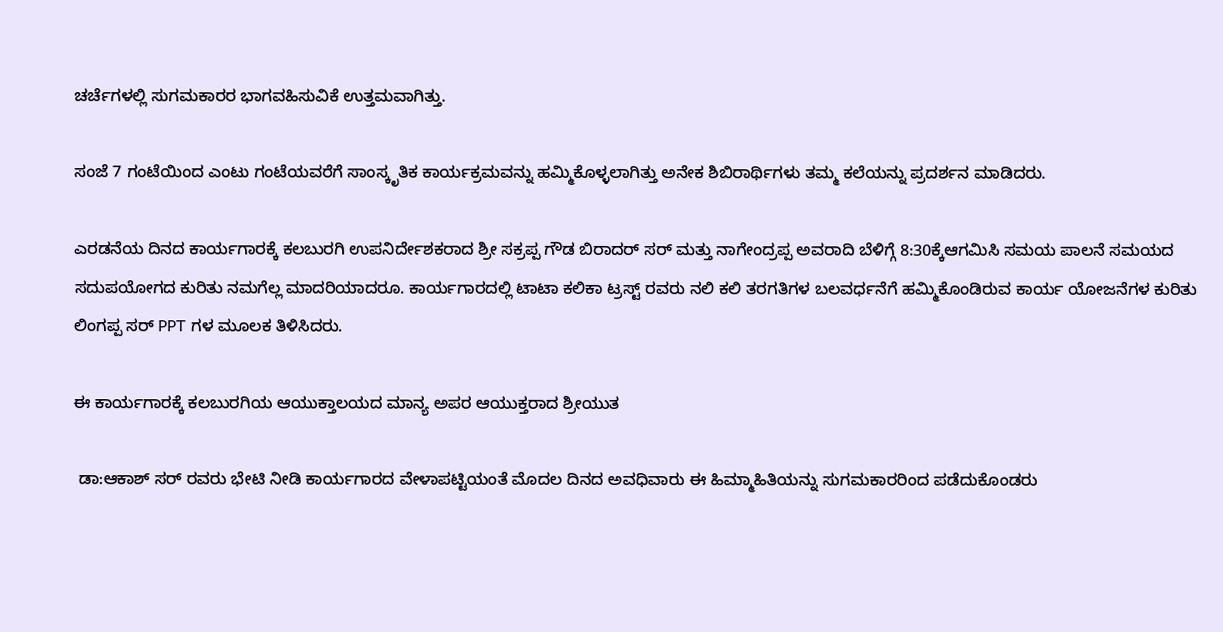ಚರ್ಚೆಗಳಲ್ಲಿ ಸುಗಮಕಾರರ ಭಾಗವಹಿಸುವಿಕೆ ಉತ್ತಮವಾಗಿತ್ತು.

ಸಂಜೆ 7 ಗಂಟೆಯಿಂದ ಎಂಟು ಗಂಟೆಯವರೆಗೆ ಸಾಂಸ್ಕೃತಿಕ ಕಾರ್ಯಕ್ರಮವನ್ನು ಹಮ್ಮಿಕೊಳ್ಳಲಾಗಿತ್ತು ಅನೇಕ ಶಿಬಿರಾರ್ಥಿಗಳು ತಮ್ಮ ಕಲೆಯನ್ನು ಪ್ರದರ್ಶನ ಮಾಡಿದರು.

ಎರಡನೆಯ ದಿನದ ಕಾರ್ಯಗಾರಕ್ಕೆ ಕಲಬುರಗಿ ಉಪನಿರ್ದೇಶಕರಾದ ಶ್ರೀ ಸಕ್ರಪ್ಪ ಗೌಡ ಬಿರಾದರ್ ಸರ್ ಮತ್ತು ನಾಗೇಂದ್ರಪ್ಪ ಅವರಾದಿ ಬೆಳಿಗ್ಗೆ 8:30ಕ್ಕೆಆಗಮಿಸಿ ಸಮಯ ಪಾಲನೆ ಸಮಯದ ಸದುಪಯೋಗದ ಕುರಿತು ನಮಗೆಲ್ಲ ಮಾದರಿಯಾದರೂ. ಕಾರ್ಯಗಾರದಲ್ಲಿ ಟಾಟಾ ಕಲಿಕಾ ಟ್ರಸ್ಟ್ ರವರು ನಲಿ ಕಲಿ ತರಗತಿಗಳ ಬಲವರ್ಧನೆಗೆ ಹಮ್ಮಿಕೊಂಡಿರುವ ಕಾರ್ಯ ಯೋಜನೆಗಳ ಕುರಿತು ಲಿಂಗಪ್ಪ ಸರ್ PPT ಗಳ ಮೂಲಕ ತಿಳಿಸಿದರು.

ಈ ಕಾರ್ಯಗಾರಕ್ಕೆ ಕಲಬುರಗಿಯ ಆಯುಕ್ತಾಲಯದ ಮಾನ್ಯ ಅಪರ ಆಯುಕ್ತರಾದ ಶ್ರೀಯುತ

 ಡಾ:ಆಕಾಶ್ ಸರ್ ರವರು ಭೇಟಿ ನೀಡಿ ಕಾರ್ಯಗಾರದ ವೇಳಾಪಟ್ಟಿಯಂತೆ ಮೊದಲ ದಿನದ ಅವಧಿವಾರು ಈ ಹಿಮ್ಮಾಹಿತಿಯನ್ನು ಸುಗಮಕಾರರಿಂದ ಪಡೆದುಕೊಂಡರು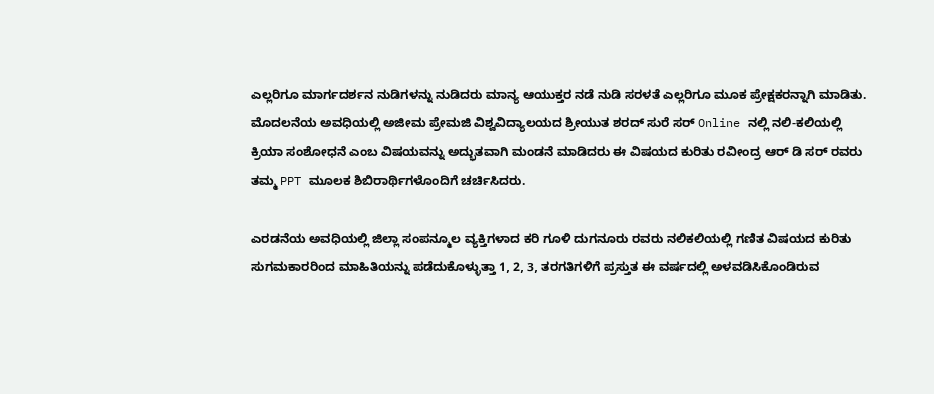ಎಲ್ಲರಿಗೂ ಮಾರ್ಗದರ್ಶನ ನುಡಿಗಳನ್ನು ನುಡಿದರು ಮಾನ್ಯ ಆಯುಕ್ತರ ನಡೆ ನುಡಿ ಸರಳತೆ ಎಲ್ಲರಿಗೂ ಮೂಕ ಪ್ರೇಕ್ಷಕರನ್ನಾಗಿ ಮಾಡಿತು. ಮೊದಲನೆಯ ಅವಧಿಯಲ್ಲಿ ಅಜೀಮ ಪ್ರೇಮಜಿ ವಿಶ್ವವಿದ್ಯಾಲಯದ ಶ್ರೀಯುತ ಶರದ್ ಸುರೆ ಸರ್ Online ನಲ್ಲಿ ನಲಿ-ಕಲಿಯಲ್ಲಿ ಕ್ರಿಯಾ ಸಂಶೋಧನೆ ಎಂಬ ವಿಷಯವನ್ನು ಅದ್ಭುತವಾಗಿ ಮಂಡನೆ ಮಾಡಿದರು ಈ ವಿಷಯದ ಕುರಿತು ರವೀಂದ್ರ ಆರ್ ಡಿ ಸರ್ ರವರು ತಮ್ಮ PPT ಮೂಲಕ ಶಿಬಿರಾರ್ಥಿಗಳೊಂದಿಗೆ ಚರ್ಚಿಸಿದರು.

ಎರಡನೆಯ ಅವಧಿಯಲ್ಲಿ ಜಿಲ್ಲಾ ಸಂಪನ್ಮೂಲ ವ್ಯಕ್ತಿಗಳಾದ ಕರಿ ಗೂಳಿ ದುಗನೂರು ರವರು ನಲಿಕಲಿಯಲ್ಲಿ ಗಣಿತ ವಿಷಯದ ಕುರಿತು ಸುಗಮಕಾರರಿಂದ ಮಾಹಿತಿಯನ್ನು ಪಡೆದುಕೊಳ್ಳುತ್ತಾ 1, 2, 3, ತರಗತಿಗಳಿಗೆ ಪ್ರಸ್ತುತ ಈ ವರ್ಷದಲ್ಲಿ ಅಳವಡಿಸಿಕೊಂಡಿರುವ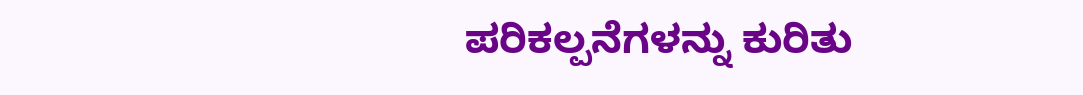ಪರಿಕಲ್ಪನೆಗಳನ್ನು ಕುರಿತು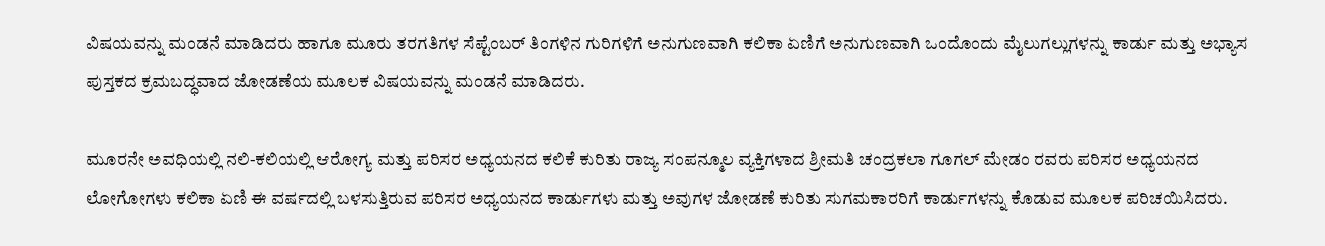ವಿಷಯವನ್ನು ಮಂಡನೆ ಮಾಡಿದರು ಹಾಗೂ ಮೂರು ತರಗತಿಗಳ ಸೆಪ್ಟೆಂಬರ್ ತಿಂಗಳಿನ ಗುರಿಗಳಿಗೆ ಅನುಗುಣವಾಗಿ ಕಲಿಕಾ ಏಣಿಗೆ ಅನುಗುಣವಾಗಿ ಒಂದೊಂದು ಮೈಲುಗಲ್ಲುಗಳನ್ನು ಕಾರ್ಡು ಮತ್ತು ಅಭ್ಯಾಸ ಪುಸ್ತಕದ ಕ್ರಮಬದ್ಧವಾದ ಜೋಡಣೆಯ ಮೂಲಕ ವಿಷಯವನ್ನು ಮಂಡನೆ ಮಾಡಿದರು.

ಮೂರನೇ ಅವಧಿಯಲ್ಲಿ ನಲಿ-ಕಲಿಯಲ್ಲಿ ಆರೋಗ್ಯ ಮತ್ತು ಪರಿಸರ ಅಧ್ಯಯನದ ಕಲಿಕೆ ಕುರಿತು ರಾಜ್ಯ ಸಂಪನ್ಮೂಲ ವ್ಯಕ್ತಿಗಳಾದ ಶ್ರೀಮತಿ ಚಂದ್ರಕಲಾ ಗೂಗಲ್ ಮೇಡಂ ರವರು ಪರಿಸರ ಅಧ್ಯಯನದ ಲೋಗೋಗಳು ಕಲಿಕಾ ಏಣಿ ಈ ವರ್ಷದಲ್ಲಿ ಬಳಸುತ್ತಿರುವ ಪರಿಸರ ಅಧ್ಯಯನದ ಕಾರ್ಡುಗಳು ಮತ್ತು ಅವುಗಳ ಜೋಡಣೆ ಕುರಿತು ಸುಗಮಕಾರರಿಗೆ ಕಾರ್ಡುಗಳನ್ನು ಕೊಡುವ ಮೂಲಕ ಪರಿಚಯಿಸಿದರು.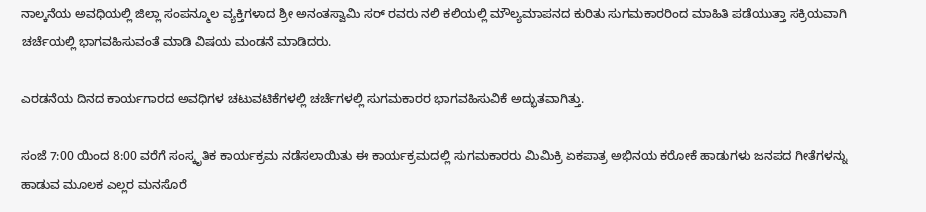ನಾಲ್ಕನೆಯ ಅವಧಿಯಲ್ಲಿ ಜಿಲ್ಲಾ ಸಂಪನ್ಮೂಲ ವ್ಯಕ್ತಿಗಳಾದ ಶ್ರೀ ಅನಂತಸ್ವಾಮಿ ಸರ್ ರವರು ನಲಿ ಕಲಿಯಲ್ಲಿ ಮೌಲ್ಯಮಾಪನದ ಕುರಿತು ಸುಗಮಕಾರರಿಂದ ಮಾಹಿತಿ ಪಡೆಯುತ್ತಾ ಸಕ್ರಿಯವಾಗಿ ಚರ್ಚೆಯಲ್ಲಿ ಭಾಗವಹಿಸುವಂತೆ ಮಾಡಿ ವಿಷಯ ಮಂಡನೆ ಮಾಡಿದರು.

ಎರಡನೆಯ ದಿನದ ಕಾರ್ಯಗಾರದ ಅವಧಿಗಳ ಚಟುವಟಿಕೆಗಳಲ್ಲಿ ಚರ್ಚೆಗಳಲ್ಲಿ ಸುಗಮಕಾರರ ಭಾಗವಹಿಸುವಿಕೆ ಅದ್ಭುತವಾಗಿತ್ತು.

ಸಂಜೆ 7:00 ಯಿಂದ 8:00 ವರೆಗೆ ಸಂಸ್ಕೃತಿಕ ಕಾರ್ಯಕ್ರಮ ನಡೆಸಲಾಯಿತು ಈ ಕಾರ್ಯಕ್ರಮದಲ್ಲಿ ಸುಗಮಕಾರರು ಮಿಮಿಕ್ರಿ ಏಕಪಾತ್ರ ಅಭಿನಯ ಕರೋಕೆ ಹಾಡುಗಳು ಜನಪದ ಗೀತೆಗಳನ್ನು ಹಾಡುವ ಮೂಲಕ ಎಲ್ಲರ ಮನಸೊರೆ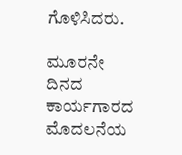ಗೊಳಿಸಿದರು.

ಮೂರನೇ ದಿನದ ಕಾರ್ಯಗಾರದ ಮೊದಲನೆಯ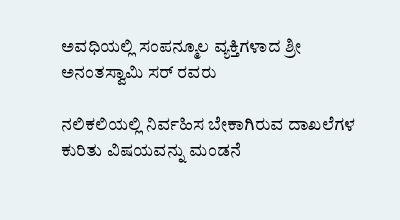ಅವಧಿಯಲ್ಲಿ ಸಂಪನ್ಮೂಲ ವ್ಯಕ್ತಿಗಳಾದ ಶ್ರೀ ಅನಂತಸ್ವಾಮಿ ಸರ್ ರವರು

ನಲಿಕಲಿಯಲ್ಲಿ ನಿರ್ವಹಿಸ ಬೇಕಾಗಿರುವ ದಾಖಲೆಗಳ ಕುರಿತು ವಿಷಯವನ್ನು ಮಂಡನೆ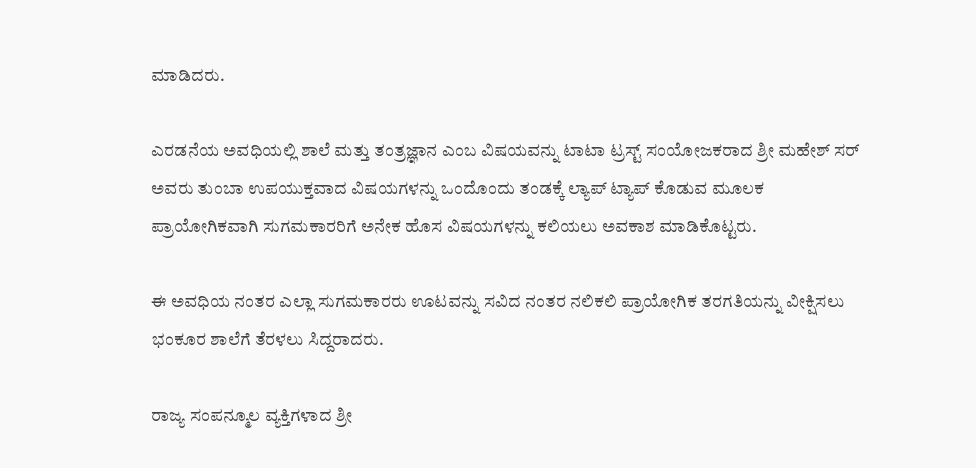ಮಾಡಿದರು.

ಎರಡನೆಯ ಅವಧಿಯಲ್ಲಿ ಶಾಲೆ ಮತ್ತು ತಂತ್ರಜ್ಞಾನ ಎಂಬ ವಿಷಯವನ್ನು ಟಾಟಾ ಟ್ರಸ್ಟ್ ಸಂಯೋಜಕರಾದ ಶ್ರೀ ಮಹೇಶ್ ಸರ್ ಅವರು ತುಂಬಾ ಉಪಯುಕ್ತವಾದ ವಿಷಯಗಳನ್ನು ಒಂದೊಂದು ತಂಡಕ್ಕೆ ಲ್ಯಾಪ್ ಟ್ಯಾಪ್ ಕೊಡುವ ಮೂಲಕ ಪ್ರಾಯೋಗಿಕವಾಗಿ ಸುಗಮಕಾರರಿಗೆ ಅನೇಕ ಹೊಸ ವಿಷಯಗಳನ್ನು ಕಲಿಯಲು ಅವಕಾಶ ಮಾಡಿಕೊಟ್ಟರು.

ಈ ಅವಧಿಯ ನಂತರ ಎಲ್ಲಾ ಸುಗಮಕಾರರು ಊಟವನ್ನು ಸವಿದ ನಂತರ ನಲಿಕಲಿ ಪ್ರಾಯೋಗಿಕ ತರಗತಿಯನ್ನು ವೀಕ್ಷಿಸಲು ಭಂಕೂರ ಶಾಲೆಗೆ ತೆರಳಲು ಸಿದ್ದರಾದರು.

ರಾಜ್ಯ ಸಂಪನ್ಮೂಲ ವ್ಯಕ್ತಿಗಳಾದ ಶ್ರೀ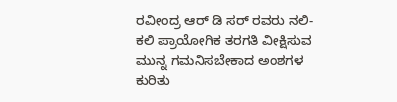ರವೀಂದ್ರ ಆರ್ ಡಿ ಸರ್ ರವರು ನಲಿ-ಕಲಿ ಪ್ರಾಯೋಗಿಕ ತರಗತಿ ವೀಕ್ಷಿಸುವ ಮುನ್ನ ಗಮನಿಸಬೇಕಾದ ಅಂಶಗಳ ಕುರಿತು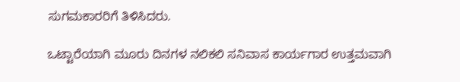ಸುಗಮಕಾರರಿಗೆ ತಿಳಿಸಿದರು.

ಒಟ್ಟಾರೆಯಾಗಿ ಮೂರು ದಿನಗಳ ನಲಿಕಲಿ ಸನಿವಾಸ ಕಾರ್ಯಗಾರ ಉತ್ತಮವಾಗಿ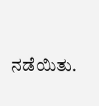ನಡೆಯಿತು.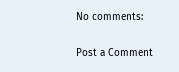No comments:

Post a Comment